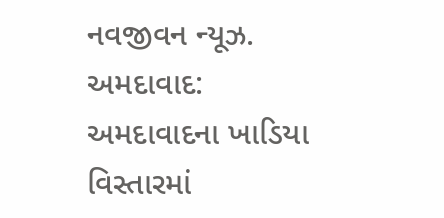નવજીવન ન્યૂઝ. અમદાવાદ: અમદાવાદના ખાડિયા વિસ્તારમાં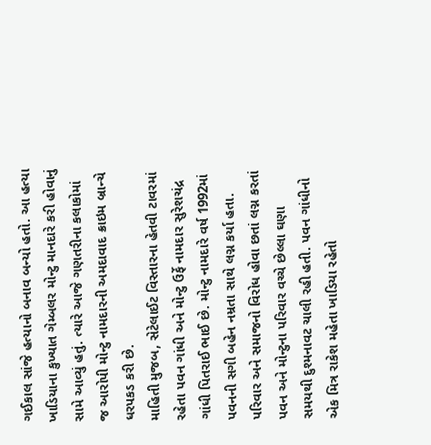ગઈકાલ સાંજે હત્યાનો બનાવ બન્યો હતો. આ હત્યા ખાડિયાના કુખ્યાત ગેમ્બલર મોન્ટુ માનદારે કરી હોવાનું સામે આવ્યું હતું. ત્યારે આજે ગણતરીના કલાકોમાં જ આરોપી મોન્ટુ નામદારની અમદાવાદ ક્રાઇમ બ્રાન્ચે ધરપકડ કરી છે.
માહિતી મુજબ, સેટેલાઈટ વિસ્તારના હેતવી ટાવરમાં રહેતા પવન ગાંધી અને મોન્ટુ ઉર્ફે નામદાર સુરેશચંદ્ર ગાંધી પિતરાઈ ભાઈ છે. મોન્ટુ નામદારે વર્ષ 1992માં પવનની સગી બહેન નમ્રતા સાથે લગ્ન કર્યા હતા. પરિવાર અને સમાજનો વિરોધ હોવા છતાં લગ્ન કરતાં પવન અને મોન્ટુના પરિવાર વચ્ચે છેલ્લા ઘણા સમયથી દુશ્મનાવટ ચાલી રહી હતી. પવન ગાંધીનો એક મિત્ર રાકેશ મહેતા ખાડિયા રહેતો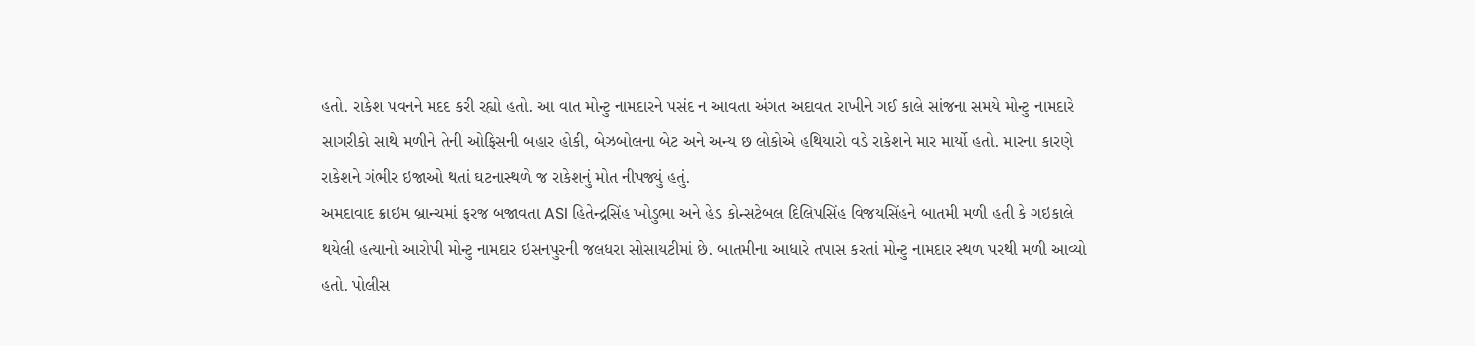હતો. રાકેશ પવનને મદદ કરી રહ્યો હતો. આ વાત મોન્ટુ નામદારને પસંદ ન આવતા અંગત અદાવત રાખીને ગઈ કાલે સાંજના સમયે મોન્ટુ નામદારે સાગરીકો સાથે મળીને તેની ઓફિસની બહાર હોકી, બેઝબોલના બેટ અને અન્ય છ લોકોએ હથિયારો વડે રાકેશને માર માર્યો હતો. મારના કારણે રાકેશને ગંભીર ઇજાઓ થતાં ઘટનાસ્થળે જ રાકેશનું મોત નીપજ્યું હતું.
અમદાવાદ ક્રાઇમ બ્રાન્ચમાં ફરજ બજાવતા ASI હિતેન્દ્રસિંહ ખોડુભા અને હેડ કોન્સટેબલ દિલિપસિંહ વિજયસિંહને બાતમી મળી હતી કે ગઇકાલે થયેલી હત્યાનો આરોપી મોન્ટુ નામદાર ઇસનપુરની જલધરા સોસાયટીમાં છે. બાતમીના આધારે તપાસ કરતાં મોન્ટુ નામદાર સ્થળ પરથી મળી આવ્યો હતો. પોલીસ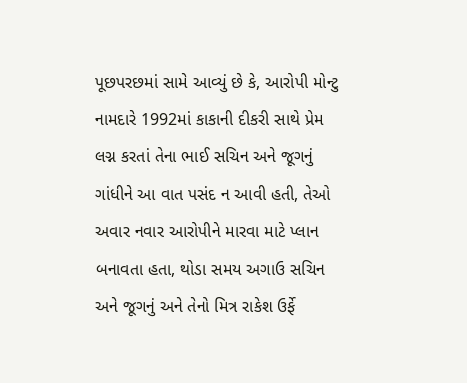પૂછપરછમાં સામે આવ્યું છે કે, આરોપી મોન્ટુ નામદારે 1992માં કાકાની દીકરી સાથે પ્રેમ લગ્ન કરતાં તેના ભાઈ સચિન અને જૂગનું ગાંધીને આ વાત પસંદ ન આવી હતી, તેઓ અવાર નવાર આરોપીને મારવા માટે પ્લાન બનાવતા હતા, થોડા સમય અગાઉ સચિન અને જૂગનું અને તેનો મિત્ર રાકેશ ઉર્ફે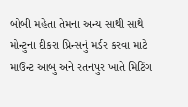બોબી મહેતા તેમના અન્ય સાથી સાથે મોન્ટુના દીકરા પ્રિન્સનું મર્ડર કરવા માટે માઉન્ટ આબુ અને રતનપુર ખાતે મિટિંગ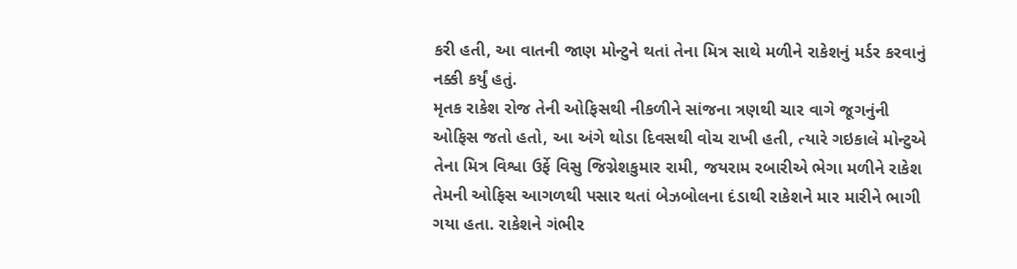કરી હતી, આ વાતની જાણ મોન્ટુને થતાં તેના મિત્ર સાથે મળીને રાકેશનું મર્ડર કરવાનું નક્કી કર્યું હતું.
મૃતક રાકેશ રોજ તેની ઓફિસથી નીકળીને સાંજના ત્રણથી ચાર વાગે જૂગનુંની ઓફિસ જતો હતો, આ અંગે થોડા દિવસથી વોચ રાખી હતી, ત્યારે ગઇકાલે મોન્ટુએ તેના મિત્ર વિશ્વા ઉર્ફે વિસુ જિગ્નેશકુમાર રામી, જયરામ રબારીએ ભેગા મળીને રાકેશ તેમની ઓફિસ આગળથી પસાર થતાં બેઝબોલના દંડાથી રાકેશને માર મારીને ભાગી ગયા હતા. રાકેશને ગંભીર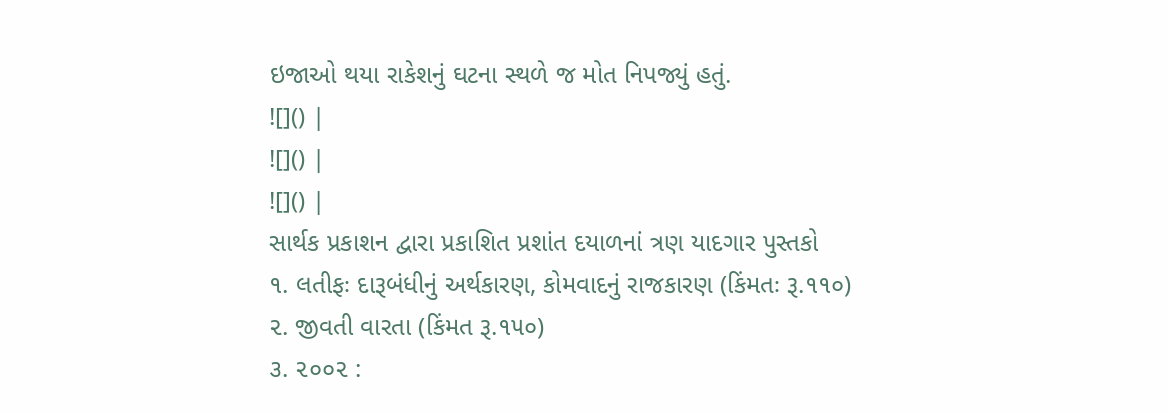ઇજાઓ થયા રાકેશનું ઘટના સ્થળે જ મોત નિપજ્યું હતું.
![]() |
![]() |
![]() |
સાર્થક પ્રકાશન દ્વારા પ્રકાશિત પ્રશાંત દયાળનાં ત્રણ યાદગાર પુસ્તકો
૧. લતીફઃ દારૂબંધીનું અર્થકારણ, કોમવાદનું રાજકારણ (કિંમતઃ રૂ.૧૧૦)
૨. જીવતી વારતા (કિંમત રૂ.૧૫૦)
૩. ૨૦૦૨ :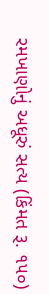રમખાણોનું અધૂરું સત્ય (કિંમત રૂ. ૧૫૦)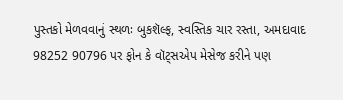પુસ્તકો મેળવવાનું સ્થળઃ બુકશૅલ્ફ, સ્વસ્તિક ચાર રસ્તા, અમદાવાદ
98252 90796 પર ફોન કે વૉટ્સએપ મેસેજ કરીને પણ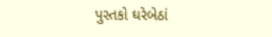પુસ્તકો ઘરેબેઠાં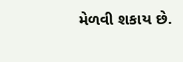મેળવી શકાય છે.